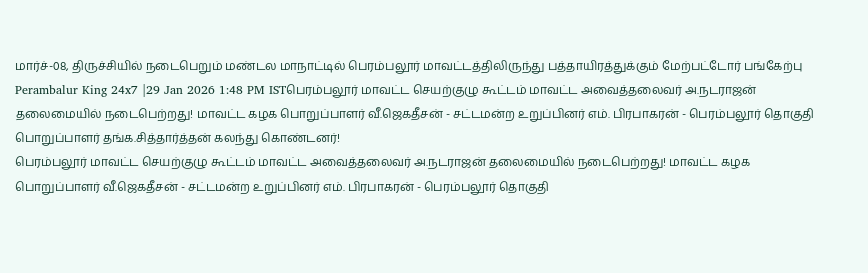மார்ச்-08, திருச்சியில் நடைபெறும் மண்டல மாநாட்டில் பெரம்பலூர் மாவட்டத்திலிருந்து பத்தாயிரத்துக்கும் மேற்பட்டோர் பங்கேற்பு
Perambalur King 24x7 |29 Jan 2026 1:48 PM ISTபெரம்பலூர் மாவட்ட செயற்குழு கூட்டம் மாவட்ட அவைத்தலைவர் அ.நடராஜன் தலைமையில் நடைபெற்றது! மாவட்ட கழக பொறுப்பாளர் வீ.ஜெகதீசன் - சட்டமன்ற உறுப்பினர் எம். பிரபாகரன் - பெரம்பலூர் தொகுதி பொறுப்பாளர் தங்க.சித்தார்த்தன் கலந்து கொண்டனர்!
பெரம்பலூர் மாவட்ட செயற்குழு கூட்டம் மாவட்ட அவைத்தலைவர் அ.நடராஜன் தலைமையில் நடைபெற்றது! மாவட்ட கழக பொறுப்பாளர் வீ.ஜெகதீசன் - சட்டமன்ற உறுப்பினர் எம். பிரபாகரன் - பெரம்பலூர் தொகுதி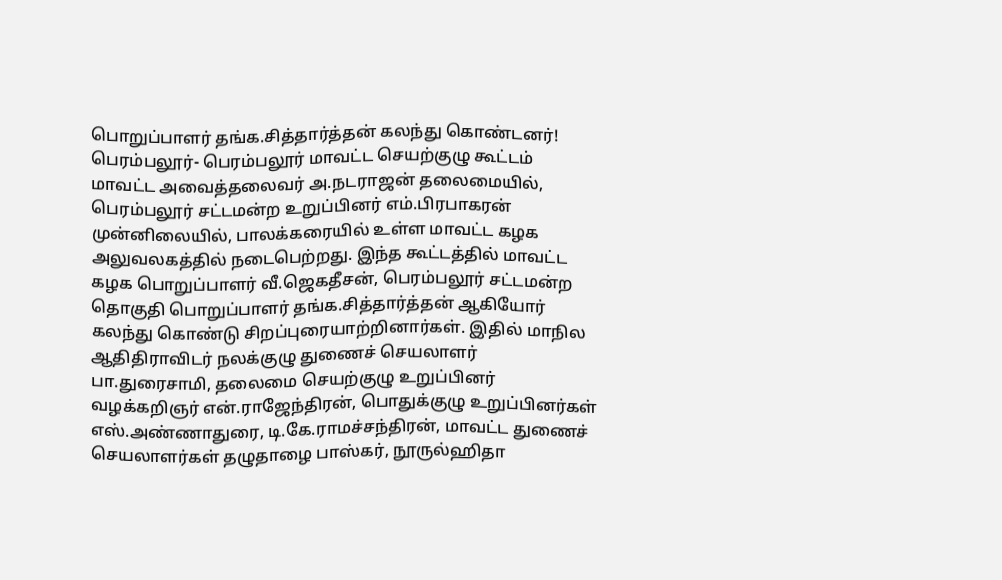பொறுப்பாளர் தங்க.சித்தார்த்தன் கலந்து கொண்டனர்! பெரம்பலூர்- பெரம்பலூர் மாவட்ட செயற்குழு கூட்டம் மாவட்ட அவைத்தலைவர் அ.நடராஜன் தலைமையில், பெரம்பலூர் சட்டமன்ற உறுப்பினர் எம்.பிரபாகரன் முன்னிலையில், பாலக்கரையில் உள்ள மாவட்ட கழக அலுவலகத்தில் நடைபெற்றது. இந்த கூட்டத்தில் மாவட்ட கழக பொறுப்பாளர் வீ.ஜெகதீசன், பெரம்பலூர் சட்டமன்ற தொகுதி பொறுப்பாளர் தங்க.சித்தார்த்தன் ஆகியோர் கலந்து கொண்டு சிறப்புரையாற்றினார்கள். இதில் மாநில ஆதிதிராவிடர் நலக்குழு துணைச் செயலாளர் பா.துரைசாமி, தலைமை செயற்குழு உறுப்பினர் வழக்கறிஞர் என்.ராஜேந்திரன், பொதுக்குழு உறுப்பினர்கள் எஸ்.அண்ணாதுரை, டி.கே.ராமச்சந்திரன், மாவட்ட துணைச் செயலாளர்கள் தழுதாழை பாஸ்கர், நூருல்ஹிதா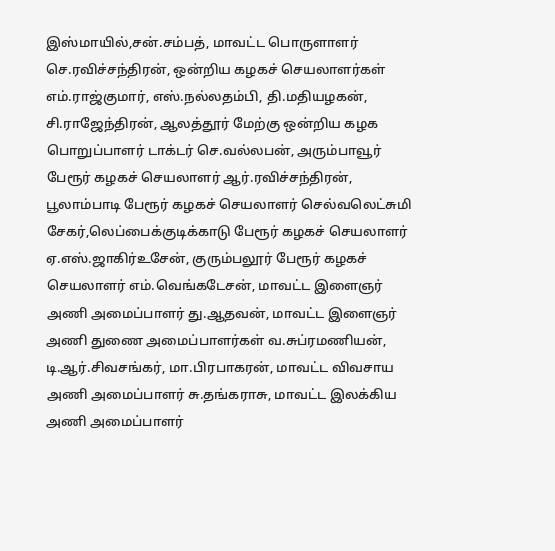இஸ்மாயில்,சன்.சம்பத், மாவட்ட பொருளாளர் செ.ரவிச்சந்திரன், ஒன்றிய கழகச் செயலாளர்கள் எம்.ராஜ்குமார், எஸ்.நல்லதம்பி, தி.மதியழகன், சி.ராஜேந்திரன், ஆலத்தூர் மேற்கு ஒன்றிய கழக பொறுப்பாளர் டாக்டர் செ.வல்லபன், அரும்பாவூர் பேரூர் கழகச் செயலாளர் ஆர்.ரவிச்சந்திரன், பூலாம்பாடி பேரூர் கழகச் செயலாளர் செல்வலெட்சுமி சேகர்,லெப்பைக்குடிக்காடு பேரூர் கழகச் செயலாளர் ஏ.எஸ்.ஜாகிர்உசேன், குரும்பலூர் பேரூர் கழகச் செயலாளர் எம்.வெங்கடேசன், மாவட்ட இளைஞர் அணி அமைப்பாளர் து.ஆதவன், மாவட்ட இளைஞர் அணி துணை அமைப்பாளர்கள் வ.சுப்ரமணியன், டி.ஆர்.சிவசங்கர், மா.பிரபாகரன், மாவட்ட விவசாய அணி அமைப்பாளர் சு.தங்கராசு, மாவட்ட இலக்கிய அணி அமைப்பாளர்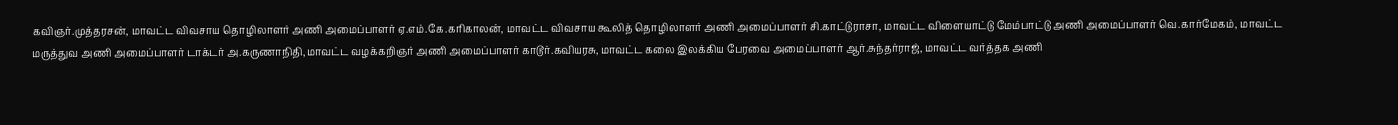கவிஞர்.முத்தரசன், மாவட்ட விவசாய தொழிலாளர் அணி அமைப்பாளர் ஏ.எம்.கே.கரிகாலன், மாவட்ட விவசாய கூலித் தொழிலாளர் அணி அமைப்பாளர் சி.காட்டுராசா, மாவட்ட விளையாட்டு மேம்பாட்டு அணி அமைப்பாளர் வெ.கார்மேகம், மாவட்ட மருத்துவ அணி அமைப்பாளர் டாக்டர் அ.கருணாநிதி,மாவட்ட வழக்கறிஞர் அணி அமைப்பாளர் காடூர்.கவியரசு, மாவட்ட கலை இலக்கிய பேரவை அமைப்பாளர் ஆர்.சுந்தர்ராஜ், மாவட்ட வர்த்தக அணி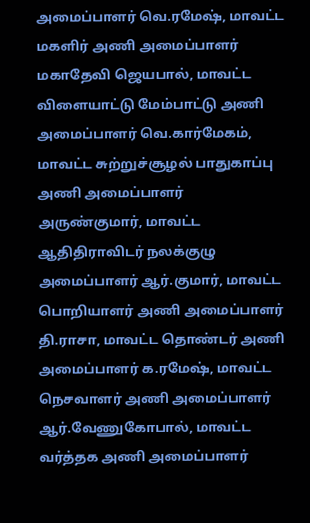அமைப்பாளர் வெ.ரமேஷ், மாவட்ட மகளிர் அணி அமைப்பாளர் மகாதேவி ஜெயபால், மாவட்ட விளையாட்டு மேம்பாட்டு அணி அமைப்பாளர் வெ.கார்மேகம், மாவட்ட சுற்றுச்சூழல் பாதுகாப்பு அணி அமைப்பாளர் அருண்குமார், மாவட்ட ஆதிதிராவிடர் நலக்குழு அமைப்பாளர் ஆர்.குமார், மாவட்ட பொறியாளர் அணி அமைப்பாளர் தி.ராசா, மாவட்ட தொண்டர் அணி அமைப்பாளர் க.ரமேஷ், மாவட்ட நெசவாளர் அணி அமைப்பாளர் ஆர்.வேணுகோபால், மாவட்ட வர்த்தக அணி அமைப்பாளர்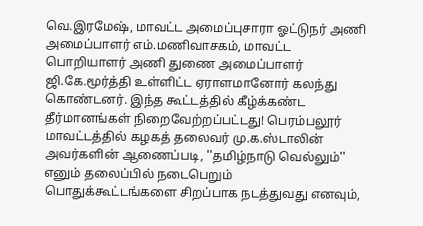வெ.இரமேஷ், மாவட்ட அமைப்புசாரா ஓட்டுநர் அணி அமைப்பாளர் எம்.மணிவாசகம், மாவட்ட பொறியாளர் அணி துணை அமைப்பாளர் ஜி.கே.மூர்த்தி உள்ளிட்ட ஏராளமானோர் கலந்து கொண்டனர். இந்த கூட்டத்தில் கீழ்க்கண்ட தீர்மானங்கள் நிறைவேற்றப்பட்டது! பெரம்பலூர் மாவட்டத்தில் கழகத் தலைவர் மு.க.ஸ்டாலின் அவர்களின் ஆணைப்படி, ''தமிழ்நாடு வெல்லும்'' எனும் தலைப்பில் நடைபெறும் பொதுக்கூட்டங்களை சிறப்பாக நடத்துவது எனவும்,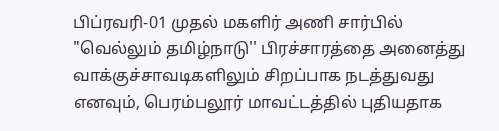பிப்ரவரி-01 முதல் மகளிர் அணி சார்பில் "வெல்லும் தமிழ்நாடு'' பிரச்சாரத்தை அனைத்து வாக்குச்சாவடிகளிலும் சிறப்பாக நடத்துவது எனவும், பெரம்பலூர் மாவட்டத்தில் புதியதாக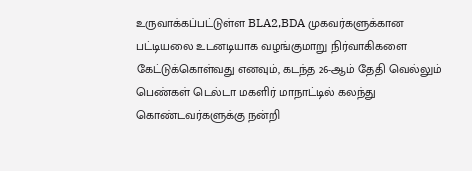உருவாக்கப்பட்டுள்ள BLA2,BDA முகவர்களுக்கான பட்டியலை உடனடியாக வழங்குமாறு நிர்வாகிகளை கேட்டுக்கொள்வது எனவும், கடந்த 26-ஆம் தேதி வெல்லும் பெண்கள் டெல்டா மகளிர் மாநாட்டில் கலந்து கொண்டவர்களுக்கு நன்றி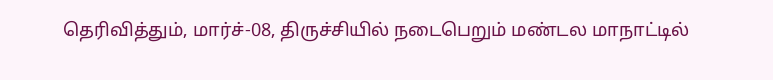தெரிவித்தும், மார்ச்-08, திருச்சியில் நடைபெறும் மண்டல மாநாட்டில்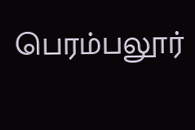பெரம்பலூர்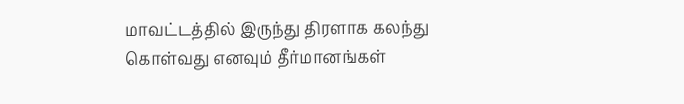மாவட்டத்தில் இருந்து திரளாக கலந்து கொள்வது எனவும் தீர்மானங்கள்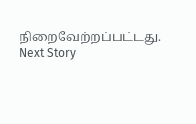நிறைவேற்றப்பட்டது.
Next Story